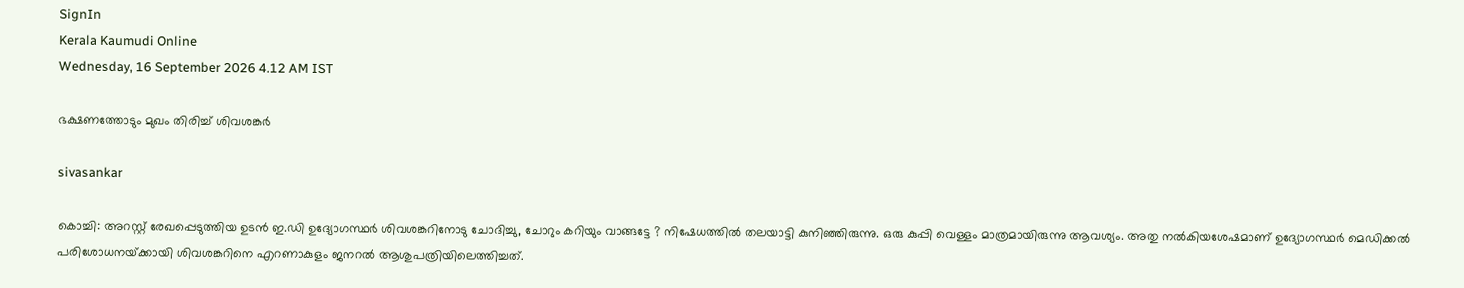SignIn
Kerala Kaumudi Online
Wednesday, 16 September 2026 4.12 AM IST

ഭക്ഷണത്തോടും മുഖം തിരിച്ച് ശിവശങ്കർ

sivasankar

കൊച്ചി: അറസ്റ്റ് രേഖപ്പെടുത്തിയ ഉടൻ ഇ.ഡി ഉദ്യോഗസ്ഥർ ശിവശങ്കറിനോടു ചോദിച്ചു, ചോറും കറിയും വാങ്ങട്ടേ ? നിഷേധത്തിൽ തലയാട്ടി കുനിഞ്ഞിരുന്നു. ഒരു കുപ്പി വെള്ളം മാത്രമായിരുന്നു ആവശ്യം. അതു നൽകിയശേഷമാണ് ഉദ്യോഗസ്ഥർ മെഡിക്കൽ പരിശോധനയ്‌ക്കായി ശിവശങ്കറിനെ എറണാകുളം ജനറൽ ആശുപത്രിയിലെത്തിച്ചത്.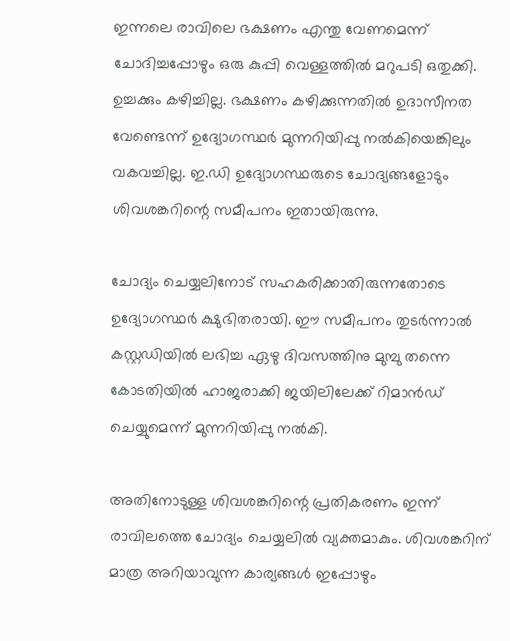ഇന്നലെ രാവിലെ ഭക്ഷണം എന്തു വേണമെന്ന് ചോദിച്ചപ്പോഴും ഒരു കുപ്പി വെള്ളത്തിൽ മറുപടി ഒതുക്കി. ഉച്ചക്കും കഴിച്ചില്ല. ഭക്ഷണം കഴിക്കുന്നതിൽ ഉദാസീനത വേണ്ടെന്ന് ഉദ്യോഗസ്ഥർ മുന്നറിയിപ്പു നൽകിയെങ്കിലും വകവച്ചില്ല. ഇ.ഡി ഉദ്യോഗസ്ഥരുടെ ചോദ്യങ്ങളോടും ശിവശങ്കറിന്റെ സമീപനം ഇതായിരുന്നു.

ചോദ്യം ചെയ്യലിനോട് സഹകരിക്കാതിരുന്നതോടെ ഉദ്യോഗസ്ഥർ ക്ഷുഭിതരായി. ഈ സമീപനം തുടർന്നാൽ കസ്റ്റഡിയിൽ ലഭിച്ച ഏഴു ദിവസത്തിനു മുമ്പു തന്നെ കോടതിയിൽ ഹാജരാക്കി ജയിലിലേക്ക് റിമാൻഡ് ചെയ്യുമെന്ന് മുന്നറിയിപ്പു നൽകി.

അതിനോടുള്ള ശിവശങ്കറിന്റെ പ്രതികരണം ഇന്ന് രാവിലത്തെ ചോദ്യം ചെയ്യലിൽ വ്യക്തമാകും. ശിവശങ്കറിന് മാത്ര അറിയാവുന്ന കാര്യങ്ങൾ ഇപ്പോഴും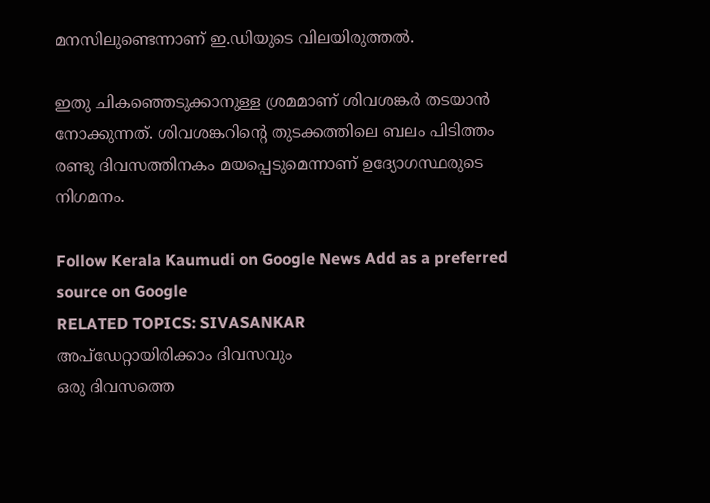മനസിലുണ്ടെന്നാണ് ഇ.ഡിയുടെ വിലയിരുത്തൽ.

ഇതു ചികഞ്ഞെടുക്കാനുള്ള ശ്രമമാണ് ശിവശങ്കർ തടയാൻ നോക്കുന്നത്. ശിവശങ്കറിന്റെ തുടക്കത്തിലെ ബലം പിടിത്തം രണ്ടു ദിവസത്തിനകം മയപ്പെടുമെന്നാണ് ഉദ്യോഗസ്ഥരുടെ നിഗമനം.

Follow Kerala Kaumudi on Google News Add as a preferred source on Google
RELATED TOPICS: SIVASANKAR
അപ്ഡേറ്റായിരിക്കാം ദിവസവും
ഒരു ദിവസത്തെ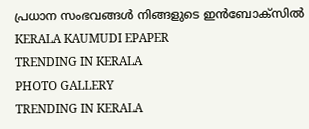പ്രധാന സംഭവങ്ങൾ നിങ്ങളുടെ ഇൻബോക്സിൽ
KERALA KAUMUDI EPAPER
TRENDING IN KERALA
PHOTO GALLERY
TRENDING IN KERALA